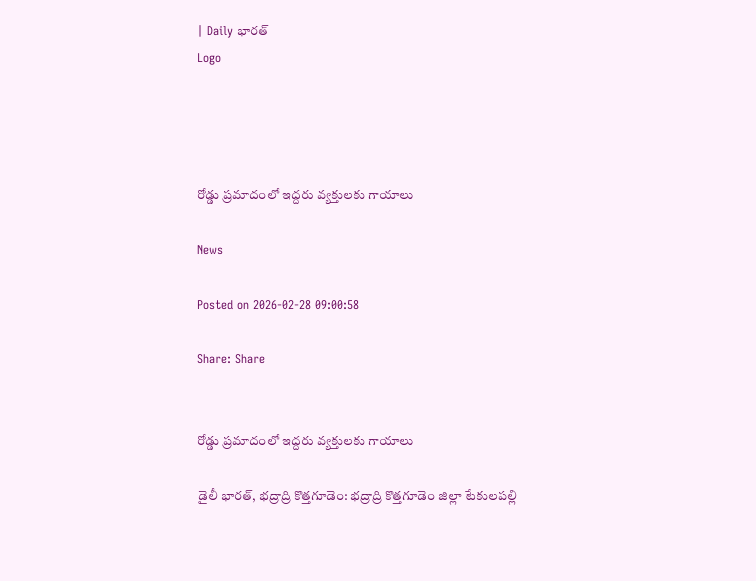| Daily భారత్
Logo




రోడ్డు ప్రమాదంలో ఇద్దరు వ్యక్తులకు గాయాలు

News

Posted on 2026-02-28 09:00:58

Share: Share


రోడ్డు ప్రమాదంలో ఇద్దరు వ్యక్తులకు గాయాలు

డైలీ భారత్, భద్రాద్రి కొత్తగూడెం: భద్రాద్రి కొత్తగూడెం జిల్లా టేకులపల్లి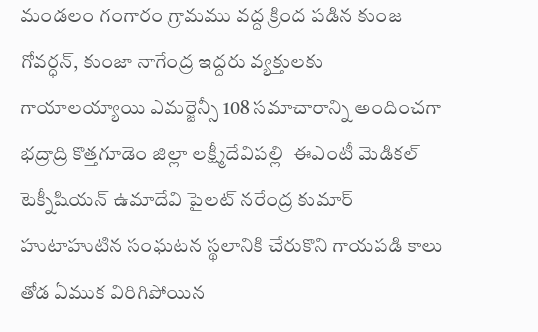మండలం గంగారం గ్రామము వద్ద క్రింద పడిన కుంజ గోవర్ధన్, కుంజా నాగేంద్ర ఇద్దరు వ్యక్తులకు  గాయాలయ్యాయి ఎమర్జెన్సీ 108 సమాచారాన్ని అందించగా భద్రాద్రి కొత్తగూడెం జిల్లా లక్ష్మీదేవిపల్లి  ఈఎంటీ మెడికల్ టెక్నీషియన్ ఉమాదేవి పైలట్ నరేంద్ర కుమార్ హుటాహుటిన సంఘటన స్థలానికి చేరుకొని గాయపడి కాలు తోడ ఏముక విరిగిపోయిన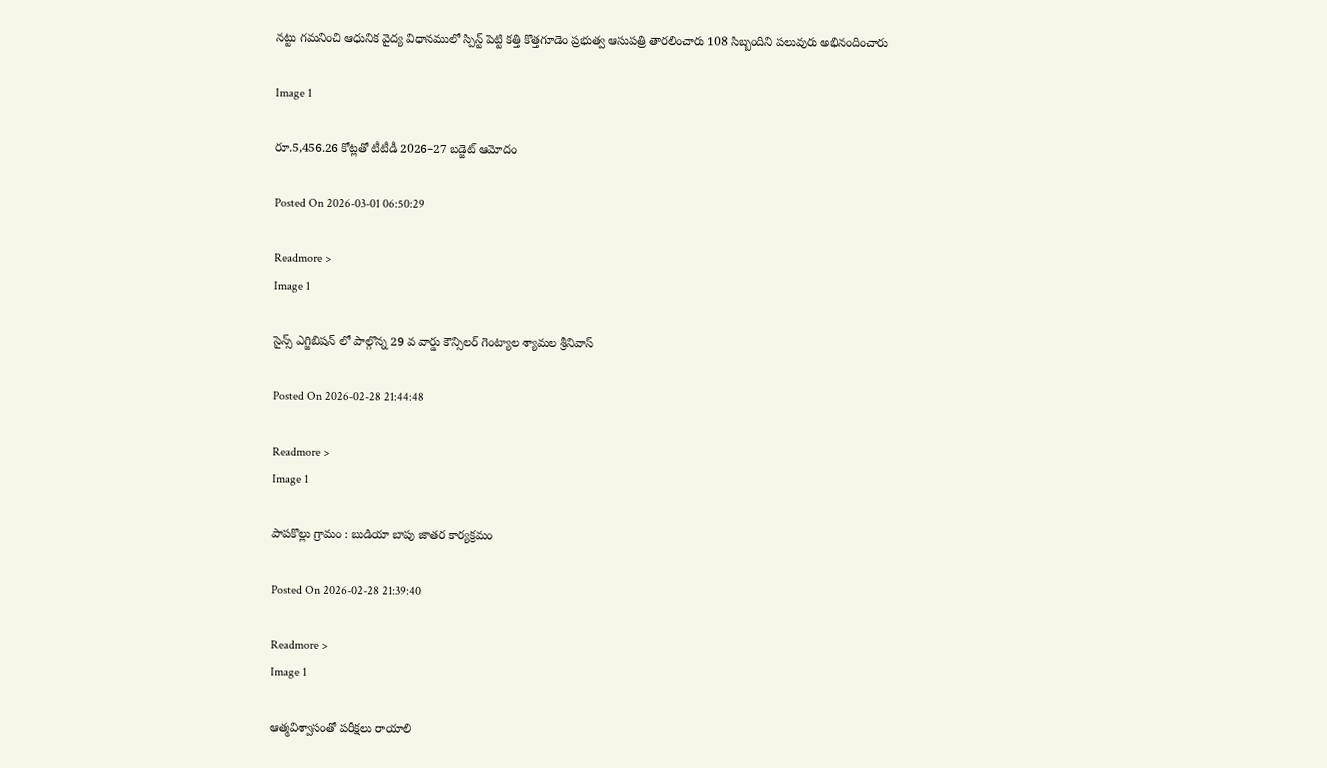నట్టు గమనించి ఆధునిక వైద్య విధానములో స్పిన్ట్ పెట్టి కత్తి కొత్తగూడెం ప్రభుత్వ ఆసుపత్రి తారలించారు 108 సిబ్బందిని పలువురు అభినందించారు

Image 1

రూ.5,456.26 కోట్లతో టీటీడీ 2026–27 బడ్జెట్ ఆమోదం

Posted On 2026-03-01 06:50:29

Readmore >
Image 1

సైన్స్ ఎగ్జిబిషన్ లో పాల్గొన్న 29 వ వార్డు కౌన్సిలర్ గెంట్యాల శ్యామల శ్రీనివాస్

Posted On 2026-02-28 21:44:48

Readmore >
Image 1

పాపకొల్లు గ్రామం : బుడియా బాపు జాతర కార్యక్రమం

Posted On 2026-02-28 21:39:40

Readmore >
Image 1

ఆత్మవిశ్వాసంతో పరీక్షలు రాయాలి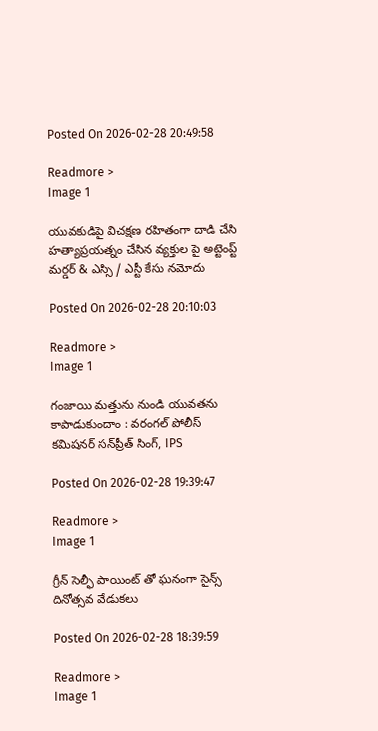Posted On 2026-02-28 20:49:58

Readmore >
Image 1

యువకుడిపై విచక్షణ రహితంగా దాడి చేసి హత్యాప్రయత్నం చేసిన వ్యక్తుల పై అట్టెంప్ట్ మర్డర్ & ఎస్సి / ఎస్టీ కేసు నమోదు

Posted On 2026-02-28 20:10:03

Readmore >
Image 1

గంజాయి మత్తును నుండి యువతను కాపాడుకుందాం : వరంగల్ పోలీస్ కమిషనర్ సన్‌ప్రీత్ సింగ్, IPS

Posted On 2026-02-28 19:39:47

Readmore >
Image 1

గ్రీన్ సెల్ఫీ పాయింట్ తో ఘనంగా సైన్స్ దినోత్సవ వేడుకలు

Posted On 2026-02-28 18:39:59

Readmore >
Image 1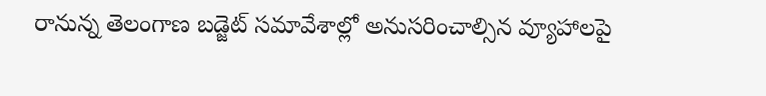రానున్న తెలంగాణ బడ్జెట్ సమావేశాల్లో అనుసరించాల్సిన వ్యూహాలపై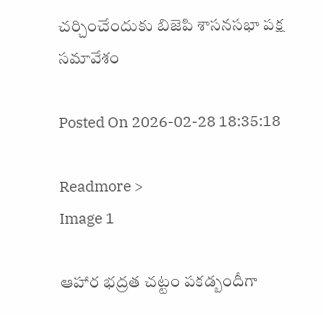చర్చించేందుకు బిజెపి శాసనసభా పక్ష సమావేశం

Posted On 2026-02-28 18:35:18

Readmore >
Image 1

ఆహార భద్రత చట్టం పకడ్బందీగా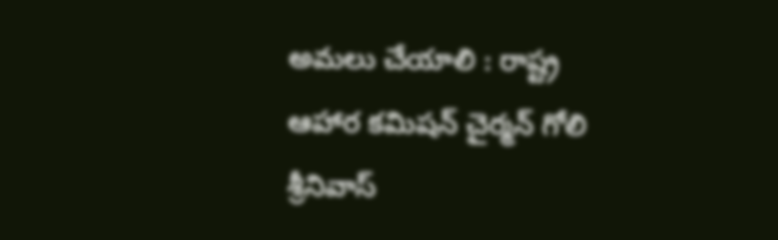అమలు చేయాలి : రాష్ట్ర ఆహార కమిషన్ చైర్మన్ గోలి శ్రీనివాస్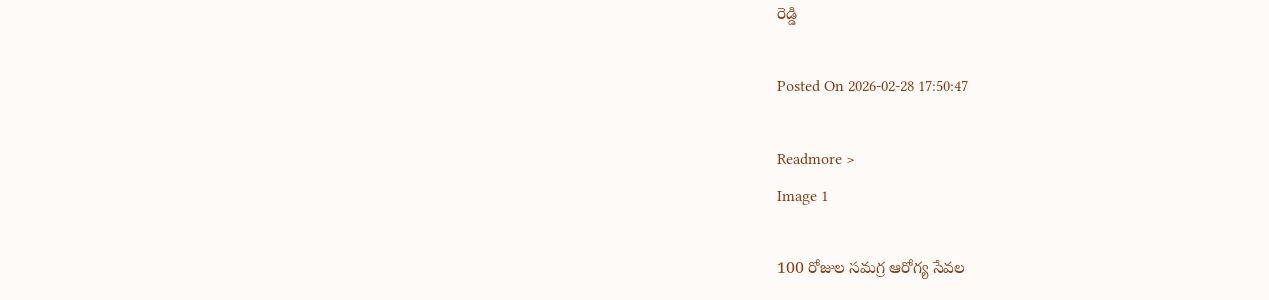రెడ్డి

Posted On 2026-02-28 17:50:47

Readmore >
Image 1

100 రోజుల సమగ్ర ఆరోగ్య సేవల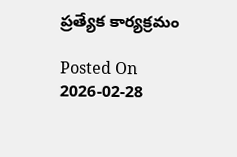ప్రత్యేక కార్యక్రమం

Posted On 2026-02-28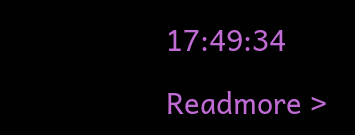17:49:34

Readmore >